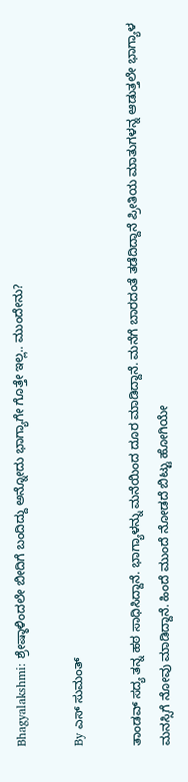Bhagyalakshmi: ಶ್ರೇಷ್ಠಾಳಿಂದಲೇ ಬೀದಿಗೆ ಬಂದಿದ್ದು ಅನ್ನೋದು ಭಾಗ್ಯಾಗೇ ಗೊತ್ತೇ ಇಲ್ಲ.. ಮುಂದೇನು?

By ಎಸ್ ಸುಮಂತ್

ತಾಂಡವ್ ಸದ್ಯ ತನ್ನ ಹಠ ಸಾಧಿಸಿದ್ದಾನೆ. ಭಾಗ್ಯಾಳನ್ನು ಮನೆಯಿಂದ ದೂರ ಮಾಡಿದ್ದಾನೆ. ಮನೆಗೆ ಬಾರದಂತೆ ತಡೆದಿದ್ದಾನೆ ಪ್ರೀತಿಯ ಮಾತುಗಳನ್ನ ಆಡುತ್ತಲೇ ಭಾಗ್ಯಾಳ ಮನಸ್ಸಿಗೆ ನೋವು ಮಾಡಿದ್ದಾನೆ. ಹಿಂದೆ ಮುಂದೆ ನೋಡದೆ ಬಿಟ್ಟು ಹೋಗಿಯೇ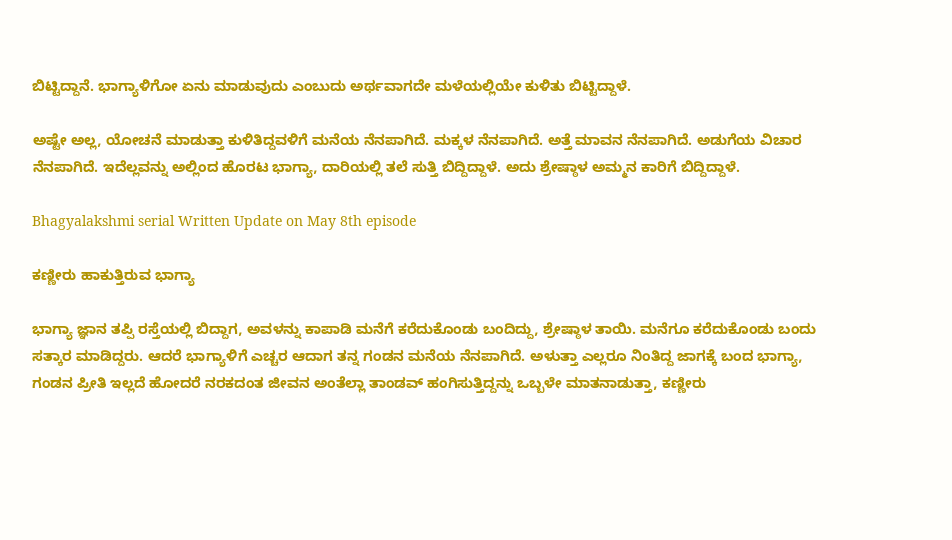ಬಿಟ್ಟಿದ್ದಾನೆ. ಭಾಗ್ಯಾಳಿಗೋ ಏನು ಮಾಡುವುದು ಎಂಬುದು ಅರ್ಥವಾಗದೇ ಮಳೆಯಲ್ಲಿಯೇ ಕುಳಿತು ಬಿಟ್ಟಿದ್ದಾಳೆ.

ಅಷ್ಟೇ ಅಲ್ಲ, ಯೋಚನೆ ಮಾಡುತ್ತಾ ಕುಳಿತಿದ್ದವಳಿಗೆ ಮನೆಯ ನೆನಪಾಗಿದೆ. ಮಕ್ಕಳ ನೆನಪಾಗಿದೆ. ಅತ್ತೆ ಮಾವನ ನೆನಪಾಗಿದೆ. ಅಡುಗೆಯ ವಿಚಾರ ನೆನಪಾಗಿದೆ. ಇದೆಲ್ಲವನ್ನು ಅಲ್ಲಿಂದ ಹೊರಟ ಭಾಗ್ಯಾ, ದಾರಿಯಲ್ಲಿ ತಲೆ ಸುತ್ತಿ ಬಿದ್ದಿದ್ದಾಳೆ. ಅದು ಶ್ರೇಷ್ಠಾಳ ಅಮ್ಮನ ಕಾರಿಗೆ ಬಿದ್ದಿದ್ದಾಳೆ.

Bhagyalakshmi serial Written Update on May 8th episode

ಕಣ್ಣೀರು ಹಾಕುತ್ತಿರುವ ಭಾಗ್ಯಾ

ಭಾಗ್ಯಾ ಜ್ಞಾನ ತಪ್ಪಿ ರಸ್ತೆಯಲ್ಲಿ ಬಿದ್ದಾಗ, ಅವಳನ್ನು ಕಾಪಾಡಿ ಮನೆಗೆ ಕರೆದುಕೊಂಡು ಬಂದಿದ್ದು, ಶ್ರೇಷ್ಠಾಳ ತಾಯಿ. ಮನೆಗೂ ಕರೆದುಕೊಂಡು ಬಂದು ಸತ್ಕಾರ ಮಾಡಿದ್ದರು. ಆದರೆ ಭಾಗ್ಯಾಳಿಗೆ ಎಚ್ಚರ ಆದಾಗ ತನ್ನ ಗಂಡನ ಮನೆಯ ನೆನಪಾಗಿದೆ. ಅಳುತ್ತಾ ಎಲ್ಲರೂ ನಿಂತಿದ್ದ ಜಾಗಕ್ಕೆ ಬಂದ ಭಾಗ್ಯಾ, ಗಂಡನ ಪ್ರೀತಿ ಇಲ್ಲದೆ ಹೋದರೆ ನರಕದಂತ ಜೀವನ ಅಂತೆಲ್ಲಾ ತಾಂಡವ್ ಹಂಗಿಸುತ್ತಿದ್ದನ್ನು ಒಬ್ಬಳೇ ಮಾತನಾಡುತ್ತಾ, ಕಣ್ಣೀರು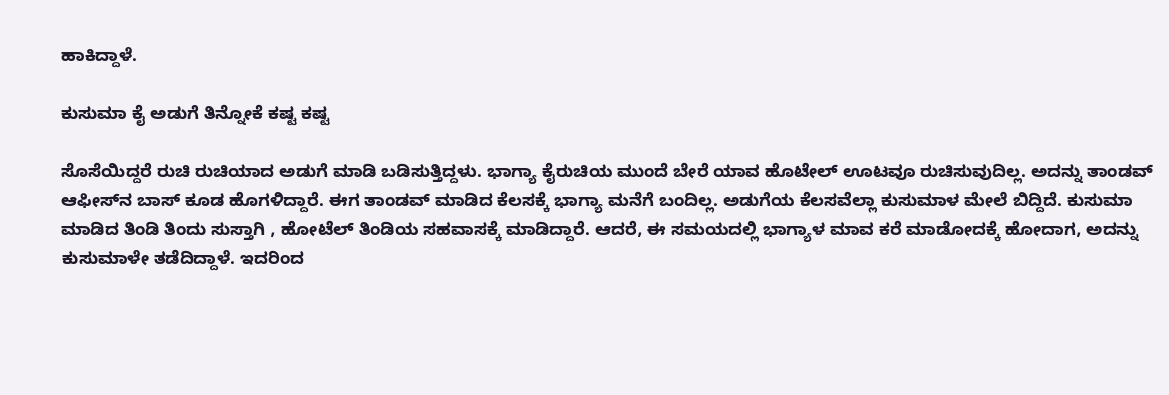ಹಾಕಿದ್ದಾಳೆ.

ಕುಸುಮಾ ಕೈ ಅಡುಗೆ ತಿನ್ನೋಕೆ ಕಷ್ಟ ಕಷ್ಟ

ಸೊಸೆಯಿದ್ದರೆ ರುಚಿ ರುಚಿಯಾದ ಅಡುಗೆ ಮಾಡಿ ಬಡಿಸುತ್ತಿದ್ದಳು. ಭಾಗ್ಯಾ ಕೈರುಚಿಯ ಮುಂದೆ ಬೇರೆ ಯಾವ ಹೊಟೇಲ್ ಊಟವೂ ರುಚಿಸುವುದಿಲ್ಲ. ಅದನ್ನು ತಾಂಡವ್ ಆಫೀಸ್‌ನ ಬಾಸ್ ಕೂಡ ಹೊಗಳಿದ್ದಾರೆ. ಈಗ ತಾಂಡವ್ ಮಾಡಿದ ಕೆಲಸಕ್ಕೆ ಭಾಗ್ಯಾ ಮನೆಗೆ ಬಂದಿಲ್ಲ. ಅಡುಗೆಯ ಕೆಲಸವೆಲ್ಲಾ ಕುಸುಮಾಳ ಮೇಲೆ ಬಿದ್ದಿದೆ. ಕುಸುಮಾ ಮಾಡಿದ ತಿಂಡಿ ತಿಂದು ಸುಸ್ತಾಗಿ , ಹೋಟೆಲ್ ತಿಂಡಿಯ ಸಹವಾಸಕ್ಕೆ ಮಾಡಿದ್ದಾರೆ. ಆದರೆ, ಈ ಸಮಯದಲ್ಲಿ ಭಾಗ್ಯಾಳ ಮಾವ ಕರೆ ಮಾಡೋದಕ್ಕೆ ಹೋದಾಗ, ಅದನ್ನು ಕುಸುಮಾಳೇ ತಡೆದಿದ್ದಾಳೆ. ಇದರಿಂದ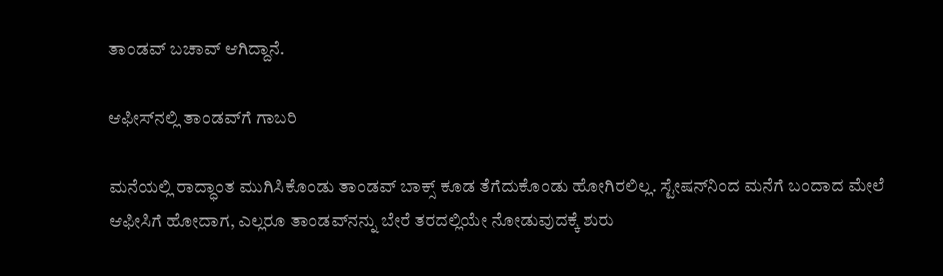ತಾಂಡವ್ ಬಚಾವ್ ಆಗಿದ್ದಾನೆ.

ಆಫೀಸ್‌ನಲ್ಲಿ ತಾಂಡವ್‌ಗೆ ಗಾಬರಿ

ಮನೆಯಲ್ಲಿ ರಾದ್ಧಾಂತ ಮುಗಿಸಿಕೊಂಡು ತಾಂಡವ್ ಬಾಕ್ಸ್ ಕೂಡ ತೆಗೆದುಕೊಂಡು ಹೋಗಿರಲಿಲ್ಲ. ಸ್ಟೇಷನ್‌ನಿಂದ ಮನೆಗೆ ಬಂದಾದ ಮೇಲೆ ಆಫೀಸಿಗೆ ಹೋದಾಗ, ಎಲ್ಲರೂ ತಾಂಡವ್‌ನನ್ನು ಬೇರೆ ತರದಲ್ಲಿಯೇ ನೋಡುವುದಕ್ಕೆ ಶುರು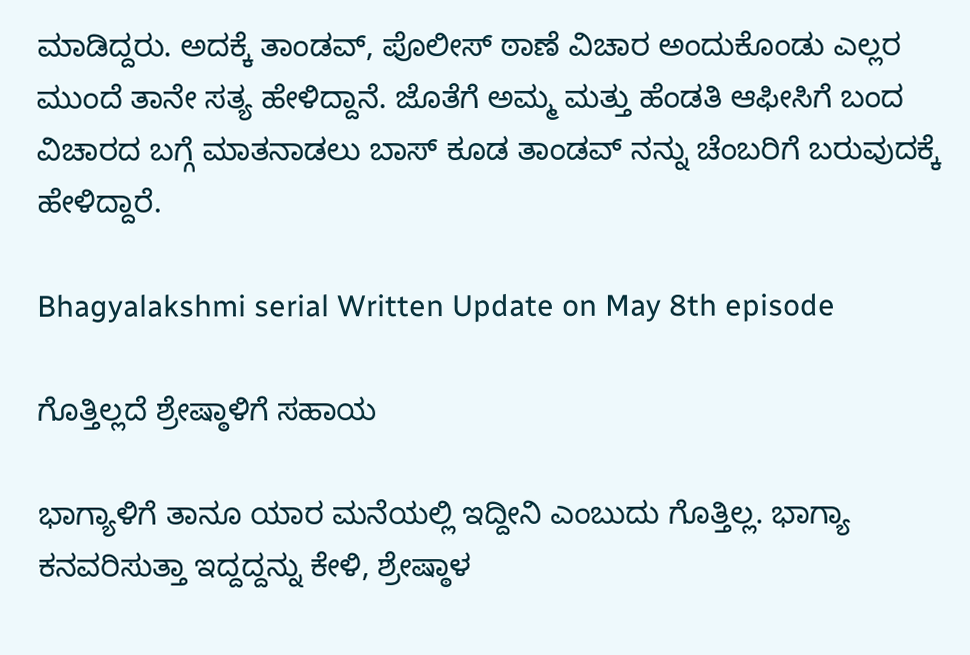ಮಾಡಿದ್ದರು. ಅದಕ್ಕೆ ತಾಂಡವ್, ಪೊಲೀಸ್ ಠಾಣೆ ವಿಚಾರ ಅಂದುಕೊಂಡು ಎಲ್ಲರ ಮುಂದೆ ತಾನೇ ಸತ್ಯ ಹೇಳಿದ್ದಾನೆ. ಜೊತೆಗೆ ಅಮ್ಮ ಮತ್ತು ಹೆಂಡತಿ ಆಫೀಸಿಗೆ ಬಂದ ವಿಚಾರದ ಬಗ್ಗೆ ಮಾತನಾಡಲು ಬಾಸ್ ಕೂಡ ತಾಂಡವ್ ನನ್ನು ಚೆಂಬರಿಗೆ ಬರುವುದಕ್ಕೆ ಹೇಳಿದ್ದಾರೆ.

Bhagyalakshmi serial Written Update on May 8th episode

ಗೊತ್ತಿಲ್ಲದೆ ಶ್ರೇಷ್ಠಾಳಿಗೆ ಸಹಾಯ

ಭಾಗ್ಯಾಳಿಗೆ ತಾನೂ ಯಾರ ಮನೆಯಲ್ಲಿ ಇದ್ದೀನಿ ಎಂಬುದು ಗೊತ್ತಿಲ್ಲ. ಭಾಗ್ಯಾ ಕನವರಿಸುತ್ತಾ ಇದ್ದದ್ದನ್ನು ಕೇಳಿ, ಶ್ರೇಷ್ಠಾಳ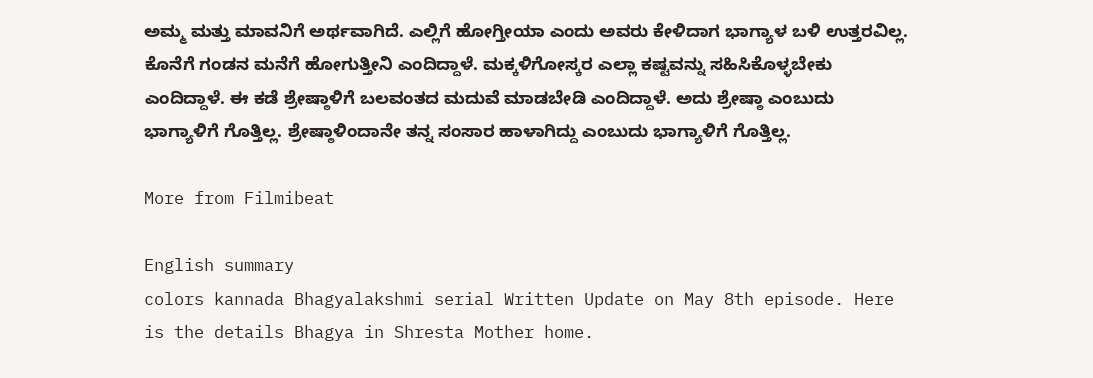ಅಮ್ಮ ಮತ್ತು ಮಾವನಿಗೆ ಅರ್ಥವಾಗಿದೆ‌. ಎಲ್ಲಿಗೆ ಹೋಗ್ತೀಯಾ ಎಂದು ಅವರು ಕೇಳಿದಾಗ ಭಾಗ್ಯಾಳ ಬಳಿ ಉತ್ತರವಿಲ್ಲ. ಕೊನೆಗೆ ಗಂಡನ ಮನೆಗೆ ಹೋಗುತ್ತೀನಿ ಎಂದಿದ್ದಾಳೆ. ಮಕ್ಕಳಿಗೋಸ್ಕರ ಎಲ್ಲಾ ಕಷ್ಟವನ್ನು ಸಹಿಸಿಕೊಳ್ಳಬೇಕು ಎಂದಿದ್ದಾಳೆ‌. ಈ ಕಡೆ ಶ್ರೇಷ್ಠಾಳಿಗೆ ಬಲವಂತದ ಮದುವೆ ಮಾಡಬೇಡಿ ಎಂದಿದ್ದಾಳೆ. ಅದು ಶ್ರೇಷ್ಠಾ ಎಂಬುದು ಭಾಗ್ಯಾಳಿಗೆ ಗೊತ್ತಿಲ್ಲ. ಶ್ರೇಷ್ಠಾಳಿಂದಾನೇ ತನ್ನ ಸಂಸಾರ ಹಾಳಾಗಿದ್ದು ಎಂಬುದು ಭಾಗ್ಯಾಳಿಗೆ ಗೊತ್ತಿಲ್ಲ.

More from Filmibeat

English summary
colors kannada Bhagyalakshmi serial Written Update on May 8th episode. Here is the details Bhagya in Shresta Mother home.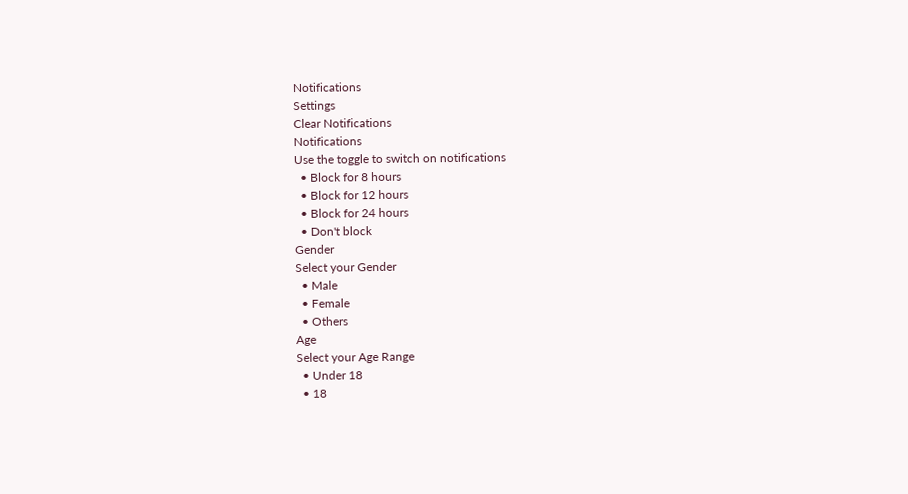Notifications
Settings
Clear Notifications
Notifications
Use the toggle to switch on notifications
  • Block for 8 hours
  • Block for 12 hours
  • Block for 24 hours
  • Don't block
Gender
Select your Gender
  • Male
  • Female
  • Others
Age
Select your Age Range
  • Under 18
  • 18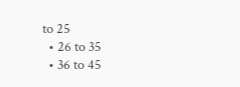to 25
  • 26 to 35
  • 36 to 45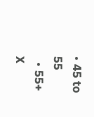• 45 to 55
  • 55+
X